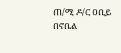ጠ/ሚ ዶ/ር ዐቢይ በኖቤል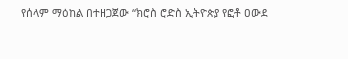የሰላም ማዕከል በተዘጋጀው “ክሮስ ሮድስ ኢትዮጵያ የፎቶ ዐውደ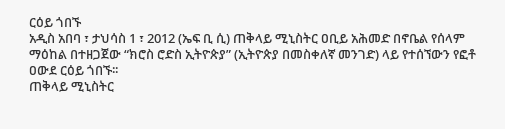ርዕይ ጎበኙ
አዲስ አበባ ፣ ታህሳስ 1 ፣ 2012 (ኤፍ ቢ ሲ) ጠቅላይ ሚኒስትር ዐቢይ አሕመድ በኖቤል የሰላም ማዕከል በተዘጋጀው “ክሮስ ሮድስ ኢትዮጵያ” (ኢትዮጵያ በመስቀለኛ መንገድ) ላይ የተሰኘውን የፎቶ ዐውደ ርዕይ ጎበኙ፡፡
ጠቅላይ ሚኒስትር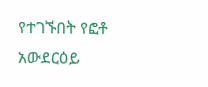የተገኙበት የፎቶ አውደርዕይ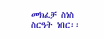መክፈቻ ስነስ ስርዓት ነበር፡፡